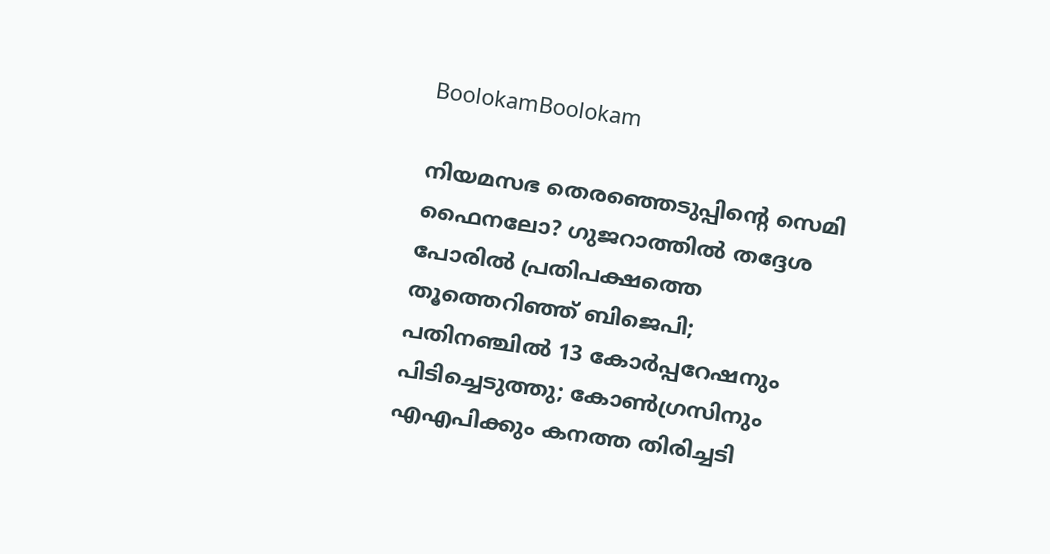BoolokamBoolokam

നിയമസഭ തെരഞ്ഞെടുപ്പിന്റെ സെമി ഫൈനലോ? ഗുജറാത്തില്‍ തദ്ദേശ പോരില്‍ പ്രതിപക്ഷത്തെ തൂത്തെറിഞ്ഞ് ബിജെപി; പതിനഞ്ചില്‍ 13 കോര്‍പ്പറേഷനും പിടിച്ചെടുത്തു; കോണ്‍ഗ്രസിനും എഎപിക്കും കനത്ത തിരിച്ചടി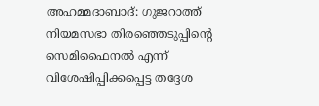അഹമ്മദാബാദ്: ഗുജറാത്ത് നിയമസഭാ തിരഞ്ഞെടുപ്പിന്റെ സെമിഫൈനല്‍ എന്ന് വിശേഷിപ്പിക്കപ്പെട്ട തദ്ദേശ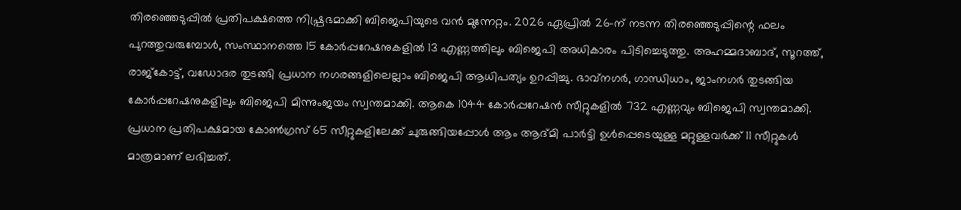തിരഞ്ഞെടുപ്പില്‍ പ്രതിപക്ഷത്തെ നിഷ്പ്രഭമാക്കി ബിജെപിയുടെ വന്‍ മുന്നേറ്റം. 2026 ഏപ്രില്‍ 26-ന് നടന്ന തിരഞ്ഞെടുപ്പിന്റെ ഫലം പുറത്തുവരുമ്പോള്‍, സംസ്ഥാനത്തെ 15 കോര്‍പ്പറേഷനുകളില്‍ 13 എണ്ണത്തിലും ബിജെപി അധികാരം പിടിച്ചെടുത്തു. അഹമ്മദാബാദ്, സൂറത്ത്, രാജ്‌കോട്ട്, വഡോദര തുടങ്ങി പ്രധാന നഗരങ്ങളിലെല്ലാം ബിജെപി ആധിപത്യം ഉറപ്പിച്ചു. ഭാവ്നഗര്‍, ഗാന്ധിധാം, ജാംനഗര്‍ തുടങ്ങിയ കോര്‍പ്പറേഷനുകളിലും ബിജെപി മിന്നുംജയം സ്വന്തമാക്കി. ആകെ 1044 കോര്‍പ്പറേഷന്‍ സീറ്റുകളില്‍ 732 എണ്ണവും ബിജെപി സ്വന്തമാക്കി. പ്രധാന പ്രതിപക്ഷമായ കോണ്‍ഗ്രസ് 65 സീറ്റുകളിലേക്ക് ചുരുങ്ങിയപ്പോള്‍ ആം ആദ്മി പാര്‍ട്ടി ഉള്‍പ്പെടെയുള്ള മറ്റുള്ളവര്‍ക്ക് 11 സീറ്റുകള്‍ മാത്രമാണ് ലഭിച്ചത്.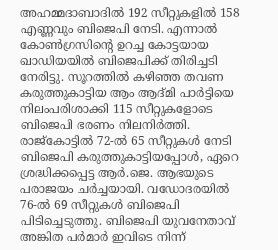അഹമ്മദാബാദില്‍ 192 സീറ്റുകളില്‍ 158 എണ്ണവും ബിജെപി നേടി. എന്നാല്‍ കോണ്‍ഗ്രസിന്റെ ഉറച്ച കോട്ടയായ ഖാഡിയയില്‍ ബിജെപിക്ക് തിരിച്ചടി നേരിട്ടു. സൂറത്തില്‍ കഴിഞ്ഞ തവണ കരുത്തുകാട്ടിയ ആം ആദ്മി പാര്‍ട്ടിയെ നിലംപരിശാക്കി 115 സീറ്റുകളോടെ ബിജെപി ഭരണം നിലനിര്‍ത്തി. രാജ്‌കോട്ടില്‍ 72-ല്‍ 65 സീറ്റുകള്‍ നേടി ബിജെപി കരുത്തുകാട്ടിയപ്പോള്‍, ഏറെ ശ്രദ്ധിക്കപ്പെട്ട ആര്‍.ജെ. ആഭയുടെ പരാജയം ചര്‍ച്ചയായി. വഡോദരയില്‍ 76-ല്‍ 69 സീറ്റുകള്‍ ബിജെപി പിടിച്ചെടുത്തു. ബിജെപി യുവനേതാവ് അങ്കിത പര്‍മാര്‍ ഇവിടെ നിന്ന്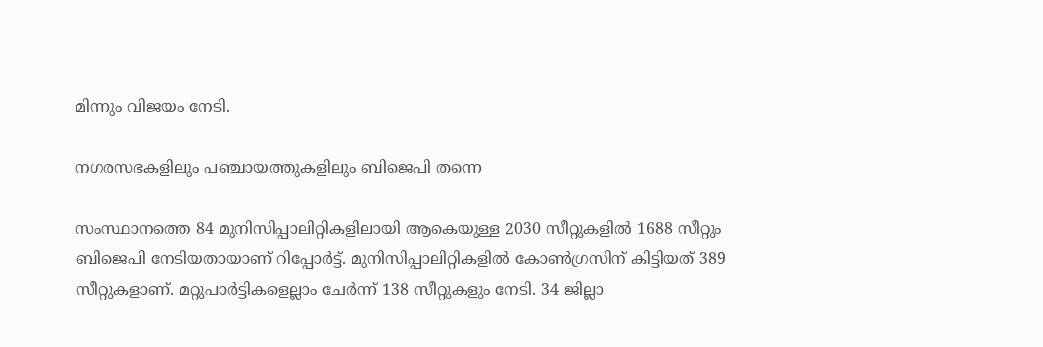മിന്നും വിജയം നേടി.

നഗരസഭകളിലും പഞ്ചായത്തുകളിലും ബിജെപി തന്നെ

സംസ്ഥാനത്തെ 84 മുനിസിപ്പാലിറ്റികളിലായി ആകെയുള്ള 2030 സീറ്റുകളില്‍ 1688 സീറ്റും ബിജെപി നേടിയതായാണ് റിപ്പോര്‍ട്ട്. മുനിസിപ്പാലിറ്റികളില്‍ കോണ്‍ഗ്രസിന് കിട്ടിയത് 389 സീറ്റുകളാണ്. മറ്റുപാര്‍ട്ടികളെല്ലാം ചേര്‍ന്ന് 138 സീറ്റുകളും നേടി. 34 ജില്ലാ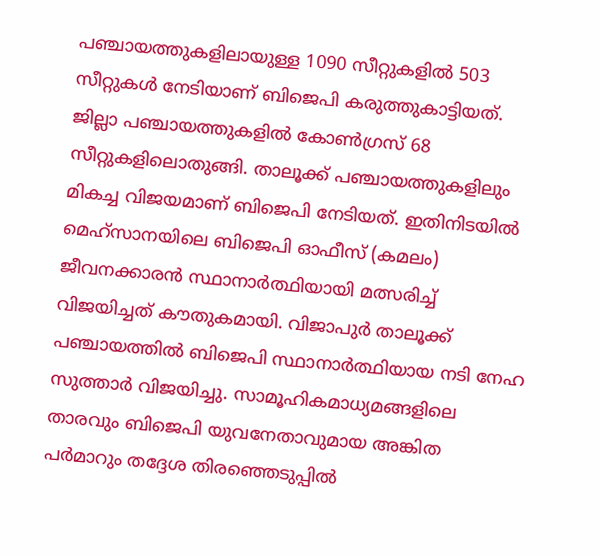പഞ്ചായത്തുകളിലായുള്ള 1090 സീറ്റുകളില്‍ 503 സീറ്റുകള്‍ നേടിയാണ് ബിജെപി കരുത്തുകാട്ടിയത്. ജില്ലാ പഞ്ചായത്തുകളില്‍ കോണ്‍ഗ്രസ് 68 സീറ്റുകളിലൊതുങ്ങി. താലൂക്ക് പഞ്ചായത്തുകളിലും മികച്ച വിജയമാണ് ബിജെപി നേടിയത്. ഇതിനിടയില്‍ മെഹ്സാനയിലെ ബിജെപി ഓഫീസ് (കമലം) ജീവനക്കാരന്‍ സ്ഥാനാര്‍ത്ഥിയായി മത്സരിച്ച് വിജയിച്ചത് കൗതുകമായി. വിജാപുര്‍ താലൂക്ക് പഞ്ചായത്തില്‍ ബിജെപി സ്ഥാനാര്‍ത്ഥിയായ നടി നേഹ സുത്താര്‍ വിജയിച്ചു. സാമൂഹികമാധ്യമങ്ങളിലെ താരവും ബിജെപി യുവനേതാവുമായ അങ്കിത പര്‍മാറും തദ്ദേശ തിരഞ്ഞെടുപ്പില്‍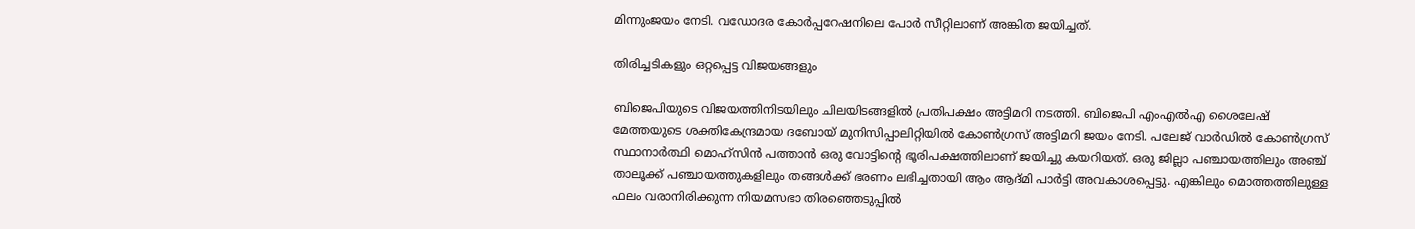മിന്നുംജയം നേടി. വഡോദര കോര്‍പ്പറേഷനിലെ പോര്‍ സീറ്റിലാണ് അങ്കിത ജയിച്ചത്.

തിരിച്ചടികളും ഒറ്റപ്പെട്ട വിജയങ്ങളും

ബിജെപിയുടെ വിജയത്തിനിടയിലും ചിലയിടങ്ങളില്‍ പ്രതിപക്ഷം അട്ടിമറി നടത്തി. ബിജെപി എംഎല്‍എ ശൈലേഷ് മേത്തയുടെ ശക്തികേന്ദ്രമായ ദബോയ് മുനിസിപ്പാലിറ്റിയില്‍ കോണ്‍ഗ്രസ് അട്ടിമറി ജയം നേടി. പലേജ് വാര്‍ഡില്‍ കോണ്‍ഗ്രസ് സ്ഥാനാര്‍ത്ഥി മൊഹ്‌സിന്‍ പത്താന്‍ ഒരു വോട്ടിന്റെ ഭൂരിപക്ഷത്തിലാണ് ജയിച്ചു കയറിയത്. ഒരു ജില്ലാ പഞ്ചായത്തിലും അഞ്ച് താലൂക്ക് പഞ്ചായത്തുകളിലും തങ്ങള്‍ക്ക് ഭരണം ലഭിച്ചതായി ആം ആദ്മി പാര്‍ട്ടി അവകാശപ്പെട്ടു. എങ്കിലും മൊത്തത്തിലുള്ള ഫലം വരാനിരിക്കുന്ന നിയമസഭാ തിരഞ്ഞെടുപ്പില്‍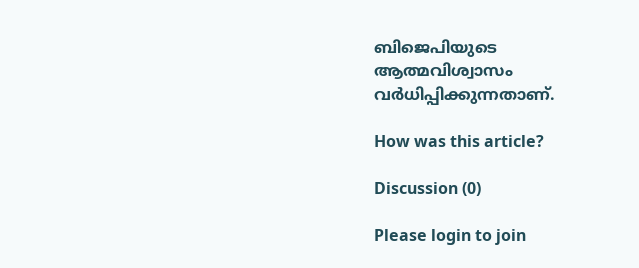ബിജെപിയുടെ ആത്മവിശ്വാസം വര്‍ധിപ്പിക്കുന്നതാണ്.

How was this article?

Discussion (0)

Please login to join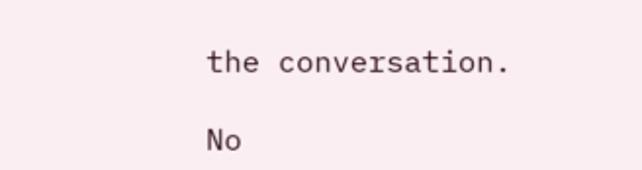the conversation.

No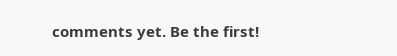comments yet. Be the first!